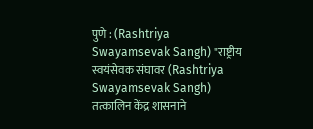पुणे : (Rashtriya Swayamsevak Sangh) "राष्ट्रीय स्वयंसेवक संघावर (Rashtriya Swayamsevak Sangh) तत्कालिन केंद्र शासनाने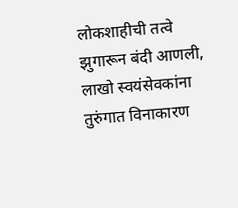लोकशाहीची तत्वे झुगारून बंदी आणली, लाखो स्वयंसेवकांना तुरुंगात विनाकारण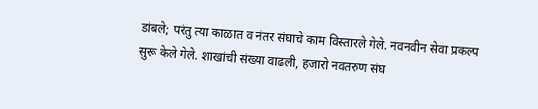डांबले; परंतु त्या काळात व नंतर संघाचे काम विस्तारले गेले. नवनवीन सेवा प्रकल्प सुरू केले गेले. शाखांची संख्या वाढली, हजारो नवतरुण संघ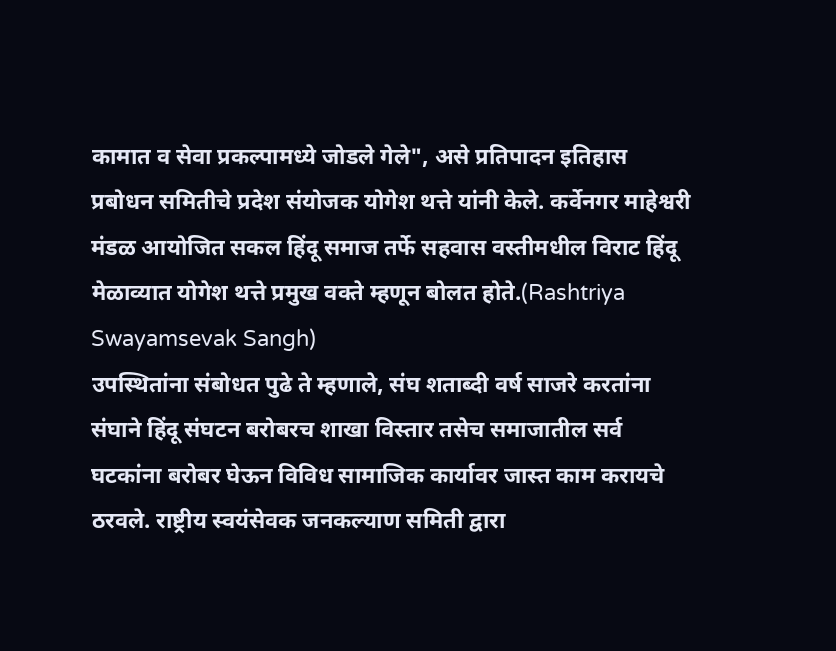कामात व सेवा प्रकल्पामध्ये जोडले गेले", असे प्रतिपादन इतिहास प्रबोधन समितीचे प्रदेश संयोजक योगेश थत्ते यांनी केले. कर्वेनगर माहेश्वरी मंडळ आयोजित सकल हिंदू समाज तर्फे सहवास वस्तीमधील विराट हिंदू मेळाव्यात योगेश थत्ते प्रमुख वक्ते म्हणून बोलत होते.(Rashtriya Swayamsevak Sangh)
उपस्थितांना संबोधत पुढे ते म्हणाले, संघ शताब्दी वर्ष साजरे करतांना संघाने हिंदू संघटन बरोबरच शाखा विस्तार तसेच समाजातील सर्व घटकांना बरोबर घेऊन विविध सामाजिक कार्यावर जास्त काम करायचे ठरवले. राष्ट्रीय स्वयंसेवक जनकल्याण समिती द्वारा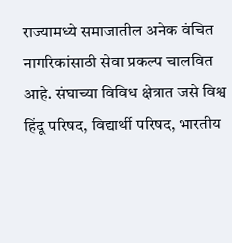राज्यामध्ये समाजातील अनेक वंचित नागरिकांसाठी सेवा प्रकल्प चालवित आहे. संघाच्या विविध क्षेत्रात जसे विश्व हिंदू परिषद, विद्यार्थी परिषद, भारतीय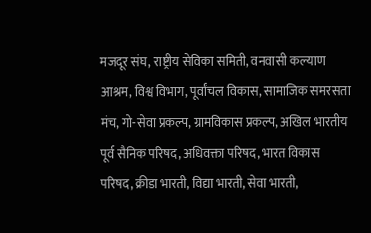मजदूर संघ, राष्ट्रीय सेविका समिती, वनवासी कल्याण आश्रम, विश्व विभाग, पूर्वांचल विकास, सामाजिक समरसता मंच, गो-सेवा प्रकल्प, ग्रामविकास प्रकल्प, अखिल भारतीय पूर्व सैनिक परिषद, अधिवक्ता परिषद, भारत विकास परिषद, क्रीडा भारती, विद्या भारती, सेवा भारती,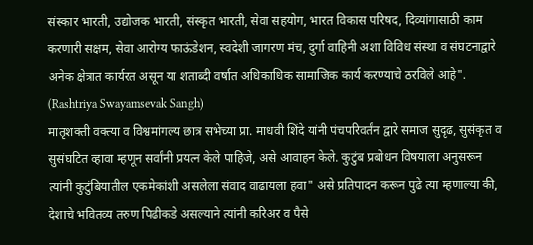संस्कार भारती, उद्योजक भारती, संस्कृत भारती, सेवा सहयोग, भारत विकास परिषद, दिव्यांगासाठी काम करणारी सक्षम, सेवा आरोग्य फाऊंडेशन, स्वदेशी जागरण मंच, दुर्गा वाहिनी अशा विविध संस्था व संघटनाद्वारे अनेक क्षेत्रात कार्यरत असून या शताब्दी वर्षात अधिकाधिक सामाजिक कार्य करण्याचे ठरविले आहे". (Rashtriya Swayamsevak Sangh)
मातृशक्ती वक्त्या व विश्वमांगल्य छात्र सभेच्या प्रा. माधवी शिंदे यांनी पंचपरिवर्तंन द्वारे समाज सुदृढ, सुसंकृत व सुसंघटित व्हावा म्हणून सर्वांनी प्रयत्न केले पाहिजे, असे आवाहन केले. कुटुंब प्रबोधन विषयाला अनुसरून त्यांनी कुटुंबियातील एकमेकांशी असलेला संवाद वाढायला हवा" असे प्रतिपादन करून पुढे त्या म्हणाल्या की, देशाचे भवितव्य तरुण पिढीकडे असल्याने त्यांनी करिअर व पैसे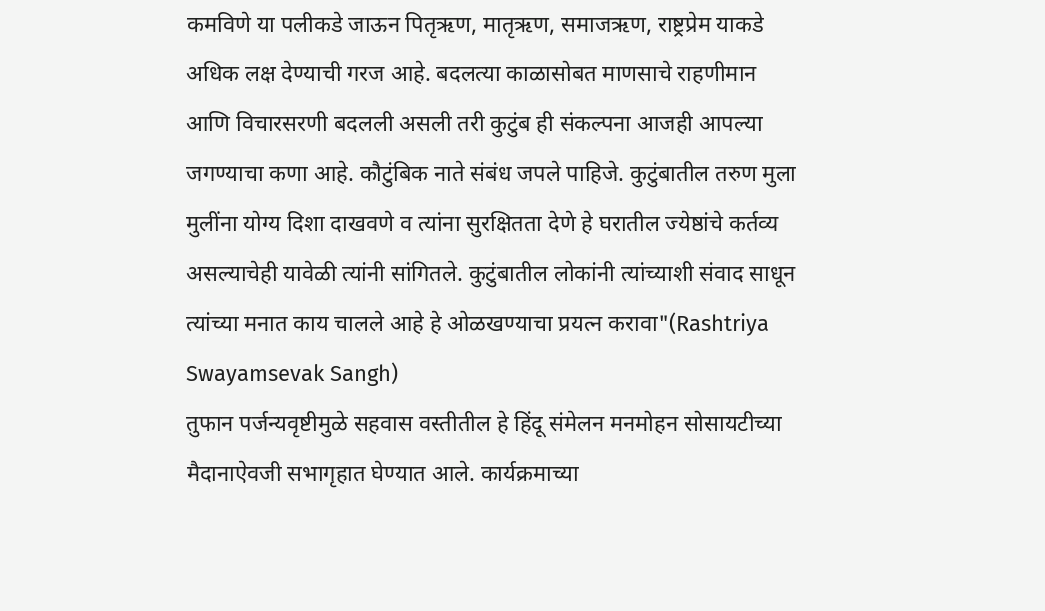कमविणे या पलीकडे जाऊन पितृऋण, मातृऋण, समाजऋण, राष्ट्रप्रेम याकडे अधिक लक्ष देण्याची गरज आहे. बदलत्या काळासोबत माणसाचे राहणीमान आणि विचारसरणी बदलली असली तरी कुटुंब ही संकल्पना आजही आपल्या जगण्याचा कणा आहे. कौटुंबिक नाते संबंध जपले पाहिजे. कुटुंबातील तरुण मुला मुलींना योग्य दिशा दाखवणे व त्यांना सुरक्षितता देणे हे घरातील ज्येष्ठांचे कर्तव्य असल्याचेही यावेळी त्यांनी सांगितले. कुटुंबातील लोकांनी त्यांच्याशी संवाद साधून त्यांच्या मनात काय चालले आहे हे ओळखण्याचा प्रयत्न करावा"(Rashtriya Swayamsevak Sangh)
तुफान पर्जन्यवृष्टीमुळे सहवास वस्तीतील हे हिंदू संमेलन मनमोहन सोसायटीच्या मैदानाऐवजी सभागृहात घेण्यात आले. कार्यक्रमाच्या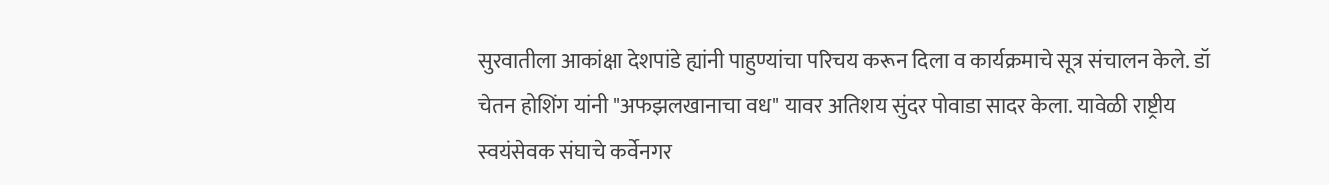सुरवातीला आकांक्षा देशपांडे ह्यांनी पाहुण्यांचा परिचय करून दिला व कार्यक्रमाचे सूत्र संचालन केले. डॉ चेतन होशिंग यांनी "अफझलखानाचा वध" यावर अतिशय सुंदर पोवाडा सादर केला. यावेळी राष्ट्रीय स्वयंसेवक संघाचे कर्वेनगर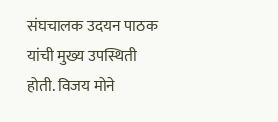संघचालक उदयन पाठक यांची मुख्य उपस्थिती होती. विजय मोने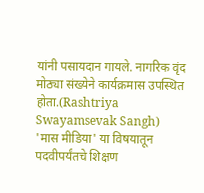यांनी पसायदान गायले. नागरिक वृंद मोठ्या संख्येने कार्यक्रमास उपस्थित होता.(Rashtriya Swayamsevak Sangh)
'मास मीडिया' या विषयातून पदवीपर्यंतचे शिक्षण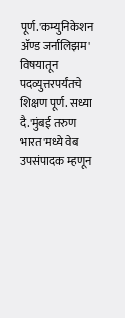पूर्ण.'कम्युनिकेशन ॲण्ड जर्नालिझम' विषयातून पदव्युत्तरपर्यंतचे शिक्षण पूर्ण. सध्या दै.'मुंबई तरुण भारत'मध्ये वेब उपसंपादक म्हणून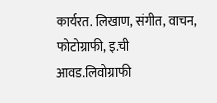कार्यरत. लिखाण, संगीत, वाचन, फोटोग्राफी, इ.ची आवड.लिवोग्राफी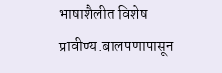भाषाशैलीत विशेष प्रावीण्य.बालपणापासून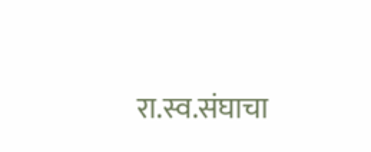रा.स्व.संघाचा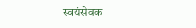स्वयंसेवक